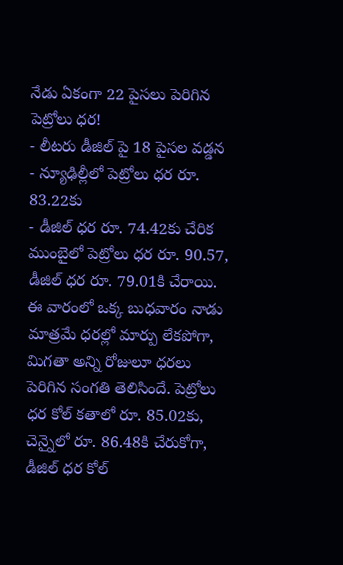నేడు ఏకంగా 22 పైసలు పెరిగిన పెట్రోలు ధర!
- లీటరు డీజిల్ పై 18 పైసల వడ్డన
- న్యూఢిల్లీలో పెట్రోలు ధర రూ. 83.22కు
- డీజిల్ ధర రూ. 74.42కు చేరిక
ముంబైలో పెట్రోలు ధర రూ. 90.57, డీజిల్ ధర రూ. 79.01కి చేరాయి. ఈ వారంలో ఒక్క బుధవారం నాడు మాత్రమే ధరల్లో మార్పు లేకపోగా, మిగతా అన్ని రోజులూ ధరలు పెరిగిన సంగతి తెలిసిందే. పెట్రోలు ధర కోల్ కతాలో రూ. 85.02కు, చెన్నైలో రూ. 86.48కి చేరుకోగా, డీజిల్ ధర కోల్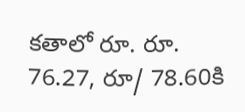కతాలో రూ. రూ. 76.27, రూ/ 78.60కి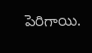పెరిగాయి.